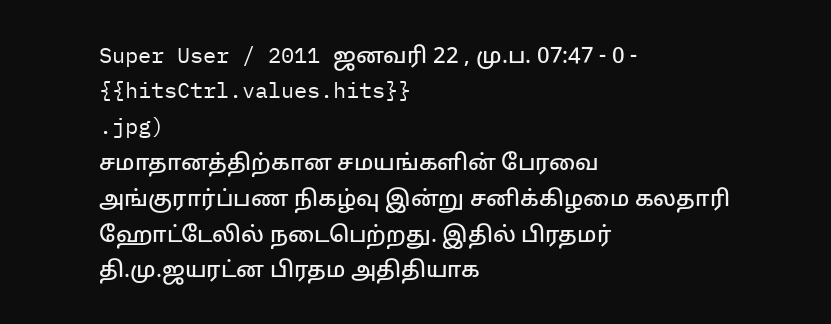Super User / 2011 ஜனவரி 22 , மு.ப. 07:47 - 0 - {{hitsCtrl.values.hits}}
.jpg)
சமாதானத்திற்கான சமயங்களின் பேரவை அங்குரார்ப்பண நிகழ்வு இன்று சனிக்கிழமை கலதாரி ஹோட்டேலில் நடைபெற்றது. இதில் பிரதமர் தி.மு.ஜயரட்ன பிரதம அதிதியாக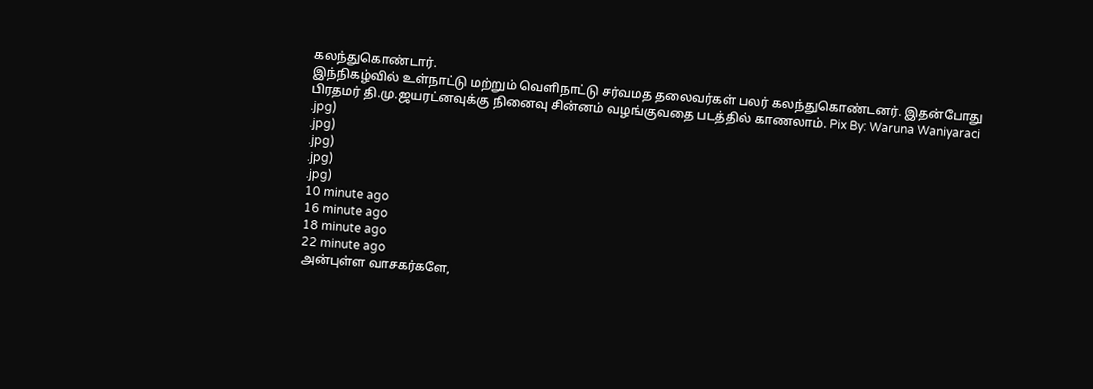கலந்துகொண்டார்.
இந்நிகழ்வில் உள்நாட்டு மற்றும் வெளிநாட்டு சர்வமத தலைவர்கள் பலர் கலந்துகொண்டனர். இதன்போது பிரதமர் தி.மு.ஜயரட்னவுக்கு நினைவு சின்னம் வழங்குவதை படத்தில் காணலாம். Pix By: Waruna Waniyaraci
.jpg)
.jpg)
.jpg)
.jpg)
.jpg)
10 minute ago
16 minute ago
18 minute ago
22 minute ago
அன்புள்ள வாசகர்களே,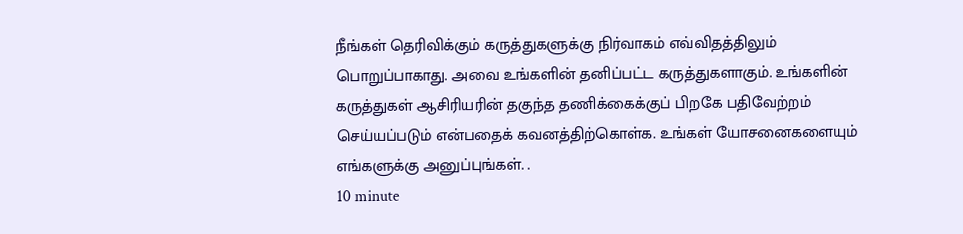நீங்கள் தெரிவிக்கும் கருத்துகளுக்கு நிர்வாகம் எவ்விதத்திலும் பொறுப்பாகாது. அவை உங்களின் தனிப்பட்ட கருத்துகளாகும். உங்களின் கருத்துகள் ஆசிரியரின் தகுந்த தணிக்கைக்குப் பிறகே பதிவேற்றம் செய்யப்படும் என்பதைக் கவனத்திற்கொள்க. உங்கள் யோசனைகளையும் எங்களுக்கு அனுப்புங்கள். .
10 minute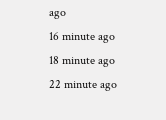ago
16 minute ago
18 minute ago
22 minute ago